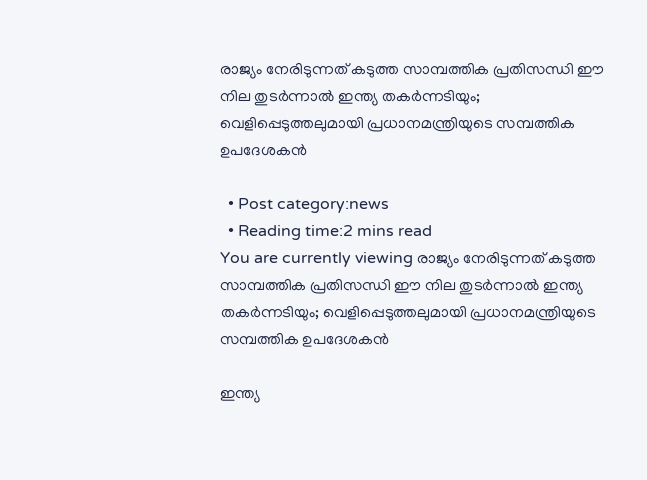രാജ്യം നേരിടുന്നത് കടുത്ത സാമ്പത്തിക പ്രതിസന്ധി ഈ നില തുടർന്നാൽ ഇന്ത്യ തകർന്നടിയും; വെളിപ്പെടുത്തലുമായി പ്രധാനമന്ത്രിയുടെ സമ്പത്തിക ഉപദേശകൻ

  • Post category:news
  • Reading time:2 mins read
You are currently viewing രാജ്യം നേരിടുന്നത് കടുത്ത സാമ്പത്തിക പ്രതിസന്ധി ഈ നില തുടർന്നാൽ ഇന്ത്യ തകർന്നടിയും; വെളിപ്പെടുത്തലുമായി പ്രധാനമന്ത്രിയുടെ സമ്പത്തിക ഉപദേശകൻ

ഇന്ത്യ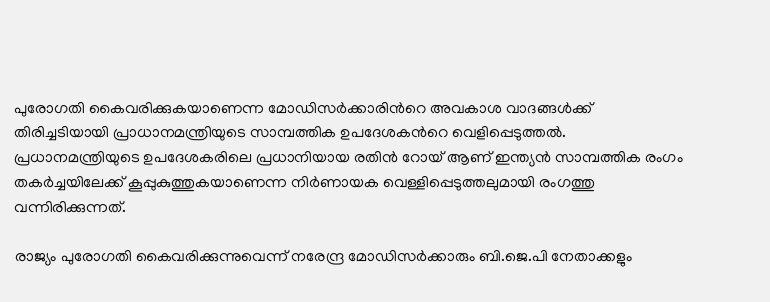പുരോഗതി കൈവരിക്കുകയാണെന്ന മോഡിസർക്കാരിന്‍റെ അവകാശ വാദങ്ങൾക്ക് തിരിച്ചടിയായി പ്രാധാനമന്ത്രിയുടെ സാമ്പത്തിക ഉപദേശകന്‍റെ വെളിപ്പെടുത്തൽ. പ്രധാനമന്ത്രിയുടെ ഉപദേശകരിലെ പ്രധാനിയായ രതിൻ റോയ് ആണ് ഇന്ത്യന്‍ സാമ്പത്തിക രംഗം തകര്‍ച്ചയിലേക്ക് കൂപ്പുകുത്തുകയാണെന്ന നിര്‍ണായക വെള്ളിപ്പെടുത്തലുമായി രംഗത്തു വന്നിരിക്കുന്നത്.

രാജ്യം പുരോഗതി കൈവരിക്കുന്നുവെന്ന് നരേന്ദ്ര മോഡിസര്‍ക്കാരും ബി.ജെ.പി നേതാക്കളും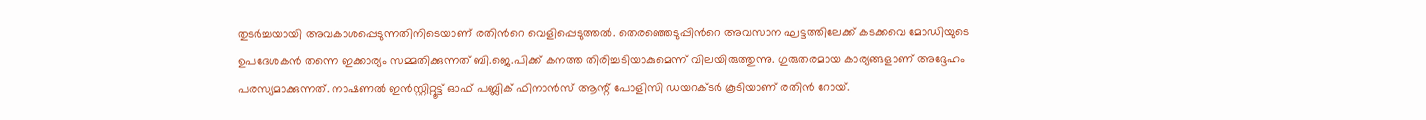തുടര്‍ച്ചയായി അവകാശപ്പെടുന്നതിനിടെയാണ് രതിന്‍റെ വെളിപ്പെടുത്തൽ. തെരഞ്ഞെടുപ്പിന്‍റെ അവസാന ഘട്ടത്തിലേക്ക് കടക്കവെ മോഡിയുടെ ഉപദേശകന്‍ തന്നെ ഇക്കാര്യം സമ്മതിക്കുന്നത് ബി.ജെ.പിക്ക് കനത്ത തിരിച്ചടിയാകുമെന്ന് വിലയിരുത്തുന്നു. ഗുരുതരമായ കാര്യങ്ങളാണ് അദ്ദേഹം പരസ്യമാക്കുന്നത്. നാഷണല്‍ ഇന്‍സ്റ്റിറ്റൂട്ട് ഓഫ് പബ്ലിക് ഫിനാന്‍സ് ആന്റ് പോളിസി ഡയറക്ടര്‍ കൂടിയാണ് രതിന്‍ റോയ്.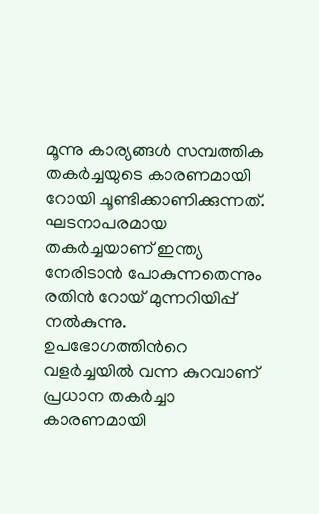മൂന്നു കാര്യങ്ങൾ സമ്പത്തിക തകർച്ചയുടെ കാരണമായി റോയി ചൂണ്ടിക്കാണിക്കുന്നത്. ഘടനാപരമായ തകര്‍ച്ചയാണ് ഇന്ത്യ നേരിടാൻ പോകുന്നതെന്നും രതിന്‍ റോയ് മുന്നറിയിപ്പ് നല്‍കുന്നു. ഉപഭോഗത്തിന്‍റെ വളര്‍ച്ചയില്‍ വന്ന കുറവാണ് പ്രധാന തകര്‍ച്ചാ കാരണമായി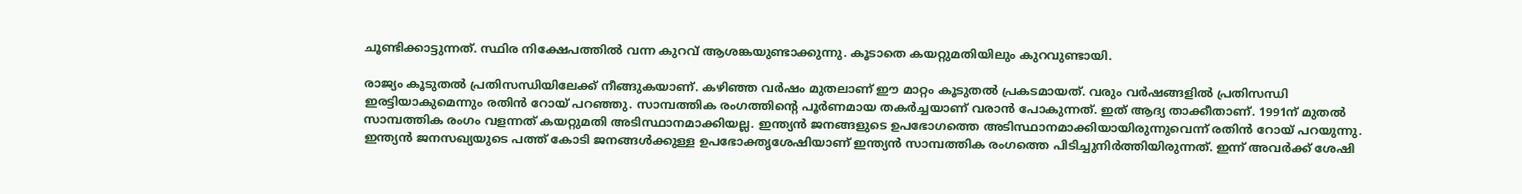ചൂണ്ടിക്കാട്ടുന്നത്. സ്ഥിര നിക്ഷേപത്തില്‍ വന്ന കുറവ് ആശങ്കയുണ്ടാക്കുന്നു. കൂടാതെ കയറ്റുമതിയിലും കുറവുണ്ടായി.

രാജ്യം കൂടുതല്‍ പ്രതിസന്ധിയിലേക്ക് നീങ്ങുകയാണ്. കഴിഞ്ഞ വര്‍ഷം മുതലാണ് ഈ മാറ്റം കൂടുതല്‍ പ്രകടമായത്. വരും വര്‍ഷങ്ങളില്‍ പ്രതിസന്ധി ഇരട്ടിയാകുമെന്നും രതിന്‍ റോയ് പറഞ്ഞു. സാമ്പത്തിക രംഗത്തിന്‍റെ പൂര്‍ണമായ തകര്‍ച്ചയാണ് വരാന്‍ പോകുന്നത്. ഇത് ആദ്യ താക്കീതാണ്. 1991ന് മുതല്‍ സാമ്പത്തിക രംഗം വളന്നത് കയറ്റുമതി അടിസ്ഥാനമാക്കിയല്ല. ഇന്ത്യന്‍ ജനങ്ങളുടെ ഉപഭോഗത്തെ അടിസ്ഥാനമാക്കിയായിരുന്നുവെന്ന് രതിന്‍ റോയ് പറയുന്നു. ഇന്ത്യന്‍ ജനസഖ്യയുടെ പത്ത് കോടി ജനങ്ങള്‍ക്കുള്ള ഉപഭോക്തൃശേഷിയാണ് ഇന്ത്യന്‍ സാമ്പത്തിക രംഗത്തെ പിടിച്ചുനിര്‍ത്തിയിരുന്നത്. ഇന്ന് അവര്‍ക്ക് ശേഷി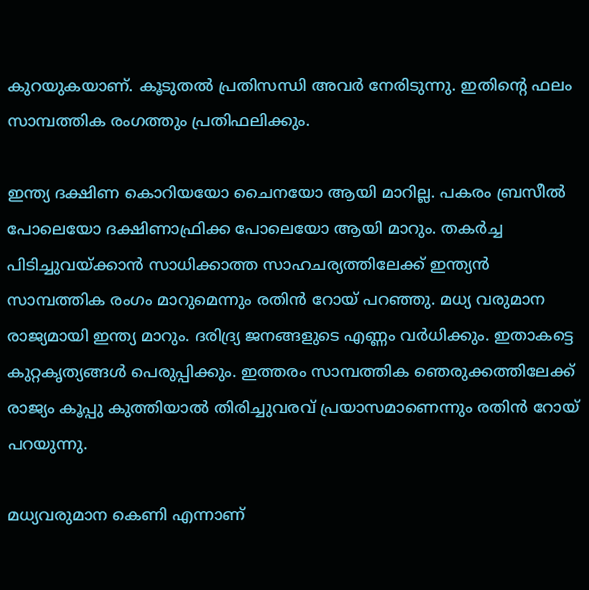കുറയുകയാണ്. കൂടുതല്‍ പ്രതിസന്ധി അവര്‍ നേരിടുന്നു. ഇതിന്‍റെ ഫലം സാമ്പത്തിക രംഗത്തും പ്രതിഫലിക്കും.

ഇന്ത്യ ദക്ഷിണ കൊറിയയോ ചൈനയോ ആയി മാറില്ല. പകരം ബ്രസീല്‍ പോലെയോ ദക്ഷിണാഫ്രിക്ക പോലെയോ ആയി മാറും. തകര്‍ച്ച പിടിച്ചുവയ്ക്കാന്‍ സാധിക്കാത്ത സാഹചര്യത്തിലേക്ക് ഇന്ത്യന്‍ സാമ്പത്തിക രംഗം മാറുമെന്നും രതിന്‍ റോയ് പറഞ്ഞു. മധ്യ വരുമാന രാജ്യമായി ഇന്ത്യ മാറും. ദരിദ്ര്യ ജനങ്ങളുടെ എണ്ണം വര്‍ധിക്കും. ഇതാകട്ടെ കുറ്റകൃത്യങ്ങള്‍ പെരുപ്പിക്കും. ഇത്തരം സാമ്പത്തിക ഞെരുക്കത്തിലേക്ക് രാജ്യം കൂപ്പു കുത്തിയാല്‍ തിരിച്ചുവരവ് പ്രയാസമാണെന്നും രതിന്‍ റോയ് പറയുന്നു.

മധ്യവരുമാന കെണി എന്നാണ്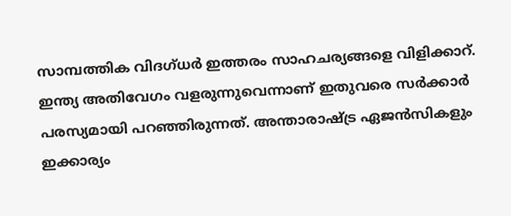സാമ്പത്തിക വിദഗ്ധര്‍ ഇത്തരം സാഹചര്യങ്ങളെ വിളിക്കാറ്. ഇന്ത്യ അതിവേഗം വളരുന്നുവെന്നാണ് ഇതുവരെ സര്‍ക്കാര്‍ പരസ്യമായി പറഞ്ഞിരുന്നത്. അന്താരാഷ്ട്ര ഏജന്‍സികളും ഇക്കാര്യം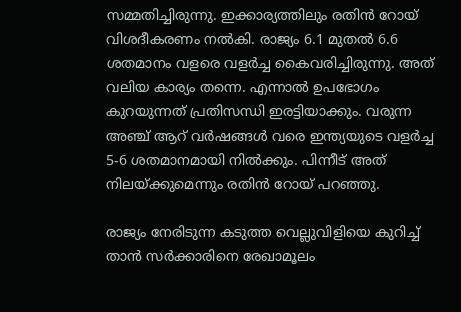സമ്മതിച്ചിരുന്നു. ഇക്കാര്യത്തിലും രതിന്‍ റോയ് വിശദീകരണം നല്‍കി. രാജ്യം 6.1 മുതല്‍ 6.6 ശതമാനം വളരെ വളര്‍ച്ച കൈവരിച്ചിരുന്നു. അത് വലിയ കാര്യം തന്നെ. എന്നാല്‍ ഉപഭോഗം കുറയുന്നത് പ്രതിസന്ധി ഇരട്ടിയാക്കും. വരുന്ന അഞ്ച് ആറ് വര്‍ഷങ്ങള്‍ വരെ ഇന്ത്യയുടെ വളര്‍ച്ച 5-6 ശതമാനമായി നില്‍ക്കും. പിന്നീട് അത് നിലയ്ക്കുമെന്നും രതിന്‍ റോയ് പറഞ്ഞു.

രാജ്യം നേരിടുന്ന കടുത്ത വെല്ലുവിളിയെ കുറിച്ച് താന്‍ സര്‍ക്കാരിനെ രേഖാമൂലം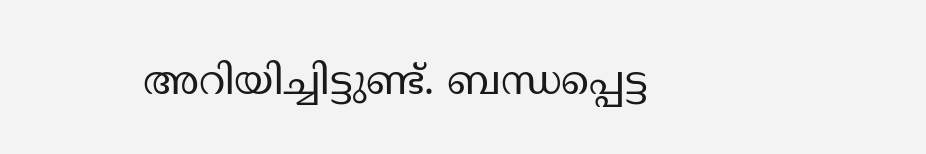അറിയിച്ചിട്ടുണ്ട്. ബന്ധപ്പെട്ട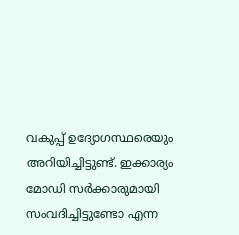വകുപ്പ് ഉദ്യോഗസ്ഥരെയും അറിയിച്ചിട്ടുണ്ട്. ഇക്കാര്യം മോഡി സര്‍ക്കാരുമായി സംവദിച്ചിട്ടുണ്ടോ എന്ന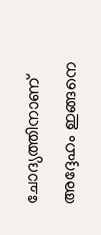ചോദ്യത്തിനാണ് അദ്ദേഹം ഇങ്ങനെ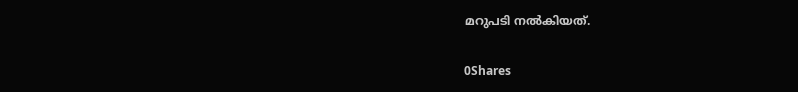മറുപടി നല്‍കിയത്.

0Shares